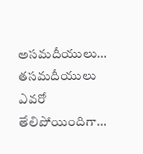అసమదీయులు… తసమదీయులు ఎవరో తేలిపోయిందిగా…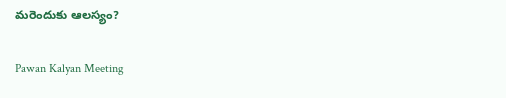మరెందుకు ఆలస్యం?

Pawan Kalyan Meeting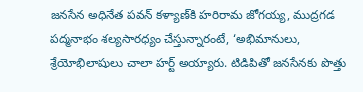జనసేన అధినేత పవన్‌ కళ్యాణ్‌కి హరిరామ జోగయ్య, ముద్రగడ పద్మనాభం శల్యసారధ్యం చేస్తున్నారంటే, ‘అభిమానులు, శ్రేయోభిలాషులు చాలా హర్ట్ అయ్యారు. టిడిపితో జనసేనకు పొత్తు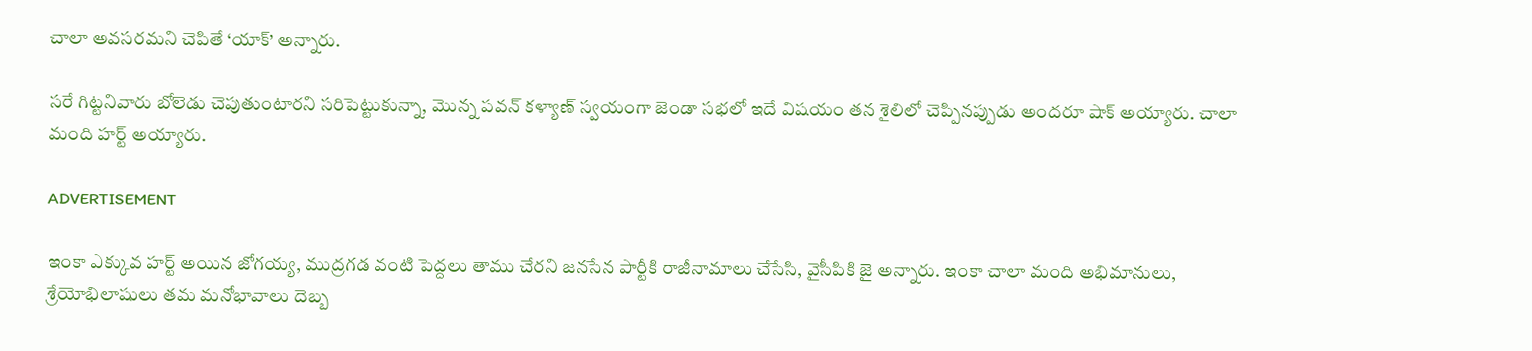చాలా అవసరమని చెపితే ‘యాక్’ అన్నారు.

సరే గిట్టనివారు బోలెడు చెపుతుంటారని సరిపెట్టుకున్నా, మొన్న పవన్‌ కళ్యాణ్‌ స్వయంగా జెండా సభలో ఇదే విషయం తన శైలిలో చెప్పినప్పుడు అందరూ షాక్ అయ్యారు. చాలా మంది హర్ట్ అయ్యారు.

ADVERTISEMENT

ఇంకా ఎక్కువ హర్ట్ అయిన జోగయ్య, ముద్రగడ వంటి పెద్దలు తాము చేరని జనసేన పార్టీకి రాజీనామాలు చేసేసి, వైసీపికి జై అన్నారు. ఇంకా చాలా మంది అభిమానులు, శ్రేయోభిలాషులు తమ మనోభావాలు దెబ్బ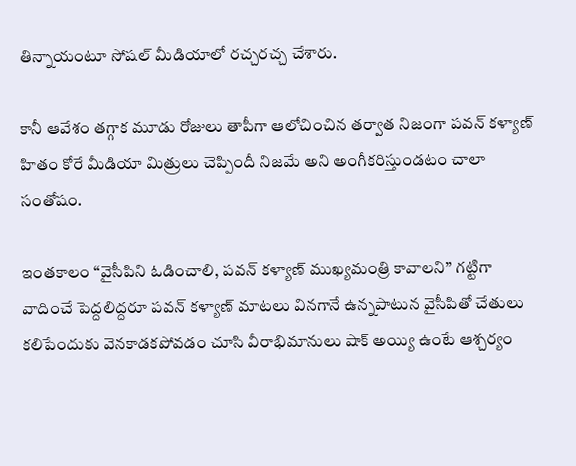తిన్నాయంటూ సోషల్ మీడియాలో రచ్చరచ్చ చేశారు.

కానీ ఆవేశం తగ్గాక మూడు రోజులు తాపీగా ఆలోచించిన తర్వాత నిజంగా పవన్‌ కళ్యాణ్‌ హితం కోరే మీడియా మిత్రులు చెప్పిందీ నిజమే అని అంగీకరిస్తుండటం చాలా సంతోషం.

ఇంతకాలం “వైసీపిని ఓడించాలి, పవన్‌ కళ్యాణ్‌ ముఖ్యమంత్రి కావాలని” గట్టిగా వాదించే పెద్దలిద్దరూ పవన్‌ కళ్యాణ్‌ మాటలు వినగానే ఉన్నపాటున వైసీపితో చేతులు కలిపేందుకు వెనకాడకపోవడం చూసి వీరాభిమానులు షాక్ అయ్యి ఉంటే ఆశ్చర్యం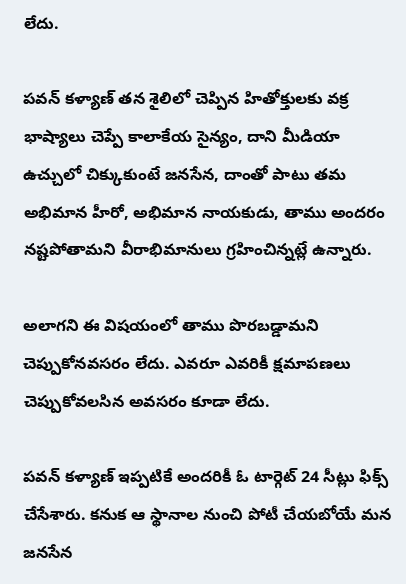లేదు.

పవన్‌ కళ్యాణ్‌ తన శైలిలో చెప్పిన హితోక్తులకు వక్ర భాష్యాలు చెప్పే కాలాకేయ సైన్యం, దాని మీడియా ఉచ్చులో చిక్కుకుంటే జనసేన, దాంతో పాటు తమ అభిమాన హీరో, అభిమాన నాయకుడు, తాము అందరం నష్టపోతామని వీరాభిమానులు గ్రహించిన్నట్లే ఉన్నారు.

అలాగని ఈ విషయంలో తాము పొరబడ్డామని చెప్పుకోనవసరం లేదు. ఎవరూ ఎవరికీ క్షమాపణలు చెప్పుకోవలసిన అవసరం కూడా లేదు.

పవన్‌ కళ్యాణ్‌ ఇప్పటికే అందరికీ ఓ టార్గెట్ 24 సీట్లు ఫిక్స్ చేసేశారు. కనుక ఆ స్థానాల నుంచి పోటీ చేయబోయే మన జనసేన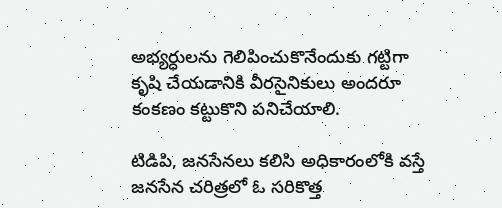అభ్యర్ధులను గెలిపించుకొనేందుకు గట్టిగా కృషి చేయడానికి వీరసైనికులు అందరూ కంకణం కట్టుకొని పనిచేయాలి.

టిడిపి, జనసేనలు కలిసి అధికారంలోకి వస్తే జనసేన చరిత్రలో ఓ సరికొత్త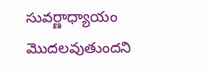సువర్ణాధ్యాయం మొదలవుతుందని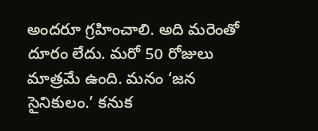అందరూ గ్రహించాలి. అది మరెంతో దూరం లేదు. మరో 50 రోజులు మాత్రమే ఉంది. మనం ‘జన సైనికులం.’ కనుక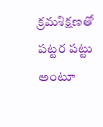క్రమశిక్షణతో పట్టర పట్టు అంటూ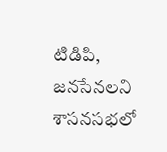టిడిపి, జనసేనలని శాసనసభలో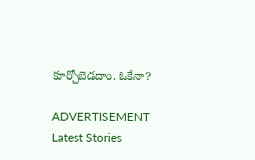కూర్చోబెడదాం. ఓకేనా?

ADVERTISEMENT
Latest Stories